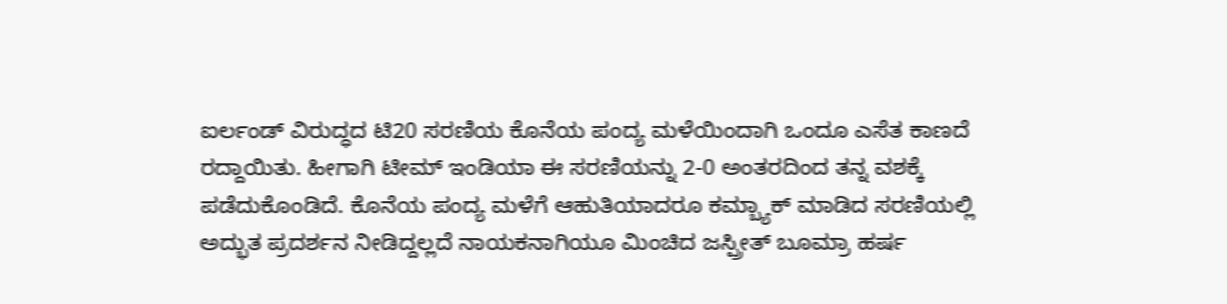ಐರ್ಲಂಡ್ ವಿರುದ್ಧದ ಟಿ20 ಸರಣಿಯ ಕೊನೆಯ ಪಂದ್ಯ ಮಳೆಯಿಂದಾಗಿ ಒಂದೂ ಎಸೆತ ಕಾಣದೆ ರದ್ದಾಯಿತು. ಹೀಗಾಗಿ ಟೀಮ್ ಇಂಡಿಯಾ ಈ ಸರಣಿಯನ್ನು 2-0 ಅಂತರದಿಂದ ತನ್ನ ವಶಕ್ಕೆ ಪಡೆದುಕೊಂಡಿದೆ. ಕೊನೆಯ ಪಂದ್ಯ ಮಳೆಗೆ ಆಹುತಿಯಾದರೂ ಕಮ್ಬ್ಯಾಕ್ ಮಾಡಿದ ಸರಣಿಯಲ್ಲಿ ಅದ್ಭುತ ಪ್ರದರ್ಶನ ನೀಡಿದ್ದಲ್ಲದೆ ನಾಯಕನಾಗಿಯೂ ಮಿಂಚಿದ ಜಸ್ಪ್ರೀತ್ ಬೂಮ್ರಾ ಹರ್ಷ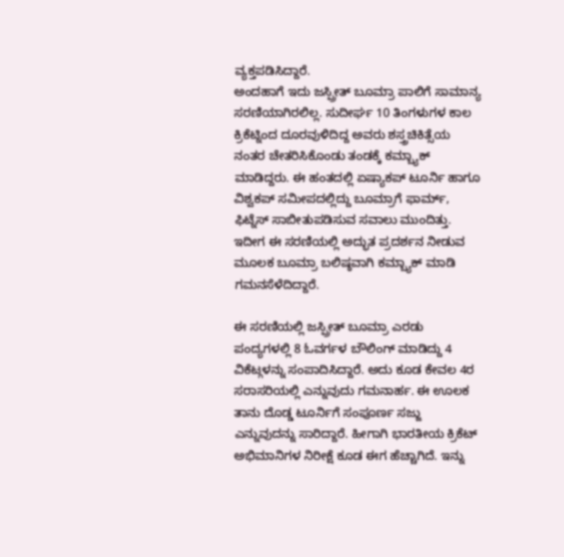ವ್ಯಕ್ತಪಡಿಸಿದ್ದಾರೆ.
ಅಂದಹಾಗೆ ಇದು ಜಸ್ಪ್ರೀತ್ ಬೂಮ್ರಾ ಪಾಲಿಗೆ ಸಾಮಾನ್ಯ ಸರಣಿಯಾಗಿರಲಿಲ್ಲ. ಸುದೀರ್ಘ 10 ತಿಂಗಳುಗಳ ಕಾಲ ಕ್ರಿಕೆಟ್ನಿಂದ ದೂರವುಳಿದಿದ್ದ ಅವರು ಶಸ್ತ್ರಚಿಕಿತ್ಸೆಯ ನಂತರ ಚೇತರಿಸಿಕೊಂಡು ತಂಡಕ್ಕೆ ಕಮ್ಬ್ಯಾಕ್ ಮಾಡಿದ್ದರು. ಈ ಹಂತದಲ್ಲಿ ಏಷ್ಯಾಕಪ್ ಟೂರ್ನಿ ಹಾಗೂ ವಿಶ್ವಕಪ್ ಸಮೀಪದಲ್ಲಿದ್ದು ಬೂಮ್ರಾಗೆ ಫಾರ್ಮ್, ಫಿಟ್ನೆಸ್ ಸಾಬೀತುಪಡಿಸುವ ಸವಾಲು ಮುಂದಿತ್ತು. ಇದೀಗ ಈ ಸರಣಿಯಲ್ಲಿ ಅದ್ಭುತ ಪ್ರದರ್ಶನ ನೀಡುವ ಮೂಲಕ ಬೂಮ್ರಾ ಬಲಿಷ್ಠವಾಗಿ ಕಮ್ಬ್ಯಾಕ್ ಮಾಡಿ ಗಮನಸೆಳೆದಿದ್ದಾರೆ.

ಈ ಸರಣಿಯಲ್ಲಿ ಜಸ್ಪ್ರೀತ್ ಬೂಮ್ರಾ ಎರಡು ಪಂದ್ಯಗಳಲ್ಲಿ 8 ಓವರ್ಗಳ ಬೌಲಿಂಗ್ ಮಾಡಿದ್ದು 4 ವಿಕೆಟ್ಗಳನ್ನು ಸಂಪಾದಿಸಿದ್ದಾರೆ. ಅದು ಕೂಡ ಕೇವಲ 4ರ ಸರಾಸರಿಯಲ್ಲಿ ಎನ್ನುವುದು ಗಮನಾರ್ಹ. ಈ ಊಲಕ ತಾನು ದೊಡ್ಡ ಟೂರ್ನಿಗೆ ಸಂಪೂರ್ಣ ಸಜ್ಜು ಎನ್ನುವುದನ್ನು ಸಾರಿದ್ದಾರೆ. ಹೀಗಾಗಿ ಭಾರತೀಯ ಕ್ರಿಕೆಟ್ ಅಭಿಮಾನಿಗಳ ನಿರೀಕ್ಷೆ ಕೂಡ ಈಗ ಹೆಚ್ಚಾಗಿದೆ. ಇನ್ನು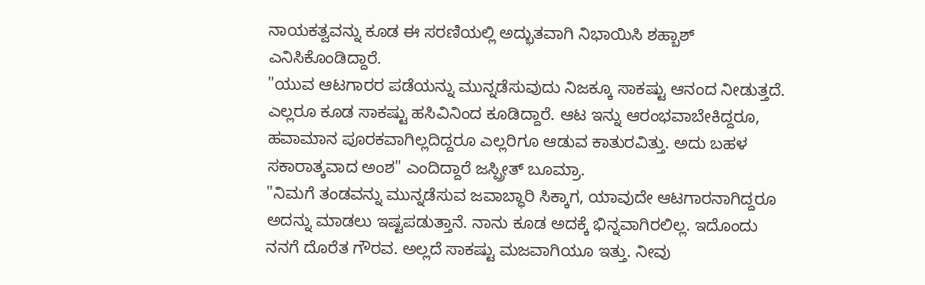ನಾಯಕತ್ವವನ್ನು ಕೂಡ ಈ ಸರಣಿಯಲ್ಲಿ ಅದ್ಭುತವಾಗಿ ನಿಭಾಯಿಸಿ ಶಹ್ಬಾಶ್ ಎನಿಸಿಕೊಂಡಿದ್ದಾರೆ.
"ಯುವ ಆಟಗಾರರ ಪಡೆಯನ್ನು ಮುನ್ನಡೆಸುವುದು ನಿಜಕ್ಕೂ ಸಾಕಷ್ಟು ಆನಂದ ನೀಡುತ್ತದೆ. ಎಲ್ಲರೂ ಕೂಡ ಸಾಕಷ್ಟು ಹಸಿವಿನಿಂದ ಕೂಡಿದ್ದಾರೆ. ಆಟ ಇನ್ನು ಆರಂಭವಾಬೇಕಿದ್ದರೂ, ಹವಾಮಾನ ಪೂರಕವಾಗಿಲ್ಲದಿದ್ದರೂ ಎಲ್ಲರಿಗೂ ಆಡುವ ಕಾತುರವಿತ್ತು. ಅದು ಬಹಳ ಸಕಾರಾತ್ಕವಾದ ಅಂಶ" ಎಂದಿದ್ದಾರೆ ಜಸ್ಪ್ರೀತ್ ಬೂಮ್ರಾ.
"ನಿಮಗೆ ತಂಡವನ್ನು ಮುನ್ನಡೆಸುವ ಜವಾಬ್ಧಾರಿ ಸಿಕ್ಕಾಗ, ಯಾವುದೇ ಆಟಗಾರನಾಗಿದ್ದರೂ ಅದನ್ನು ಮಾಡಲು ಇಷ್ಟಪಡುತ್ತಾನೆ. ನಾನು ಕೂಡ ಅದಕ್ಕೆ ಭಿನ್ನವಾಗಿರಲಿಲ್ಲ. ಇದೊಂದು ನನಗೆ ದೊರೆತ ಗೌರವ. ಅಲ್ಲದೆ ಸಾಕಷ್ಟು ಮಜವಾಗಿಯೂ ಇತ್ತು. ನೀವು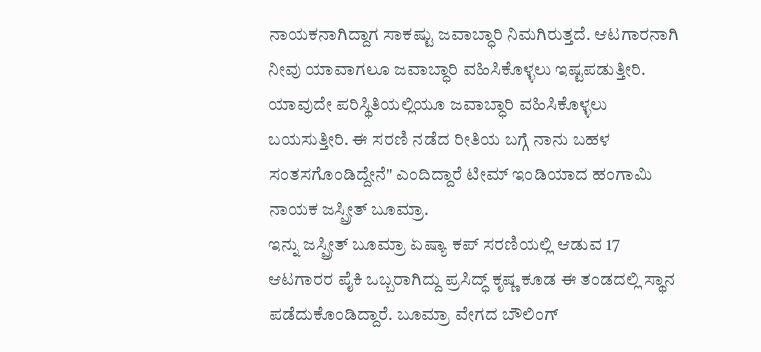ನಾಯಕನಾಗಿದ್ದಾಗ ಸಾಕಷ್ಟು ಜವಾಬ್ಧಾರಿ ನಿಮಗಿರುತ್ತದೆ. ಆಟಗಾರನಾಗಿ ನೀವು ಯಾವಾಗಲೂ ಜವಾಬ್ಧಾರಿ ವಹಿಸಿಕೊಳ್ಳಲು ಇಷ್ಟಪಡುತ್ತೀರಿ. ಯಾವುದೇ ಪರಿಸ್ಥಿತಿಯಲ್ಲಿಯೂ ಜವಾಬ್ಧಾರಿ ವಹಿಸಿಕೊಳ್ಳಲು ಬಯಸುತ್ತೀರಿ. ಈ ಸರಣಿ ನಡೆದ ರೀತಿಯ ಬಗ್ಗೆ ನಾನು ಬಹಳ ಸಂತಸಗೊಂಡಿದ್ದೇನೆ" ಎಂದಿದ್ದಾರೆ ಟೀಮ್ ಇಂಡಿಯಾದ ಹಂಗಾಮಿ ನಾಯಕ ಜಸ್ಪ್ರೀತ್ ಬೂಮ್ರಾ.
ಇನ್ನು ಜಸ್ಪ್ರೀತ್ ಬೂಮ್ರಾ ಏಷ್ಯಾ ಕಪ್ ಸರಣಿಯಲ್ಲಿ ಆಡುವ 17 ಆಟಗಾರರ ಪೈಕಿ ಒಬ್ಬರಾಗಿದ್ದು ಪ್ರಸಿದ್ಧ್ ಕೃಷ್ಣ ಕೂಡ ಈ ತಂಡದಲ್ಲಿ ಸ್ಥಾನ ಪಡೆದುಕೊಂಡಿದ್ದಾರೆ. ಬೂಮ್ರಾ ವೇಗದ ಬೌಲಿಂಗ್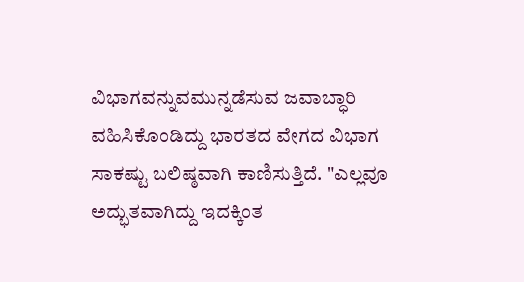ವಿಭಾಗವನ್ನುವಮುನ್ನಡೆಸುವ ಜವಾಬ್ಧಾರಿ ವಹಿಸಿಕೊಂಡಿದ್ದು ಭಾರತದ ವೇಗದ ವಿಭಾಗ ಸಾಕಷ್ಟು ಬಲಿಷ್ಠವಾಗಿ ಕಾಣಿಸುತ್ತಿದೆ. "ಎಲ್ಲವೂ ಅದ್ಭುತವಾಗಿದ್ದು ಇದಕ್ಕಿಂತ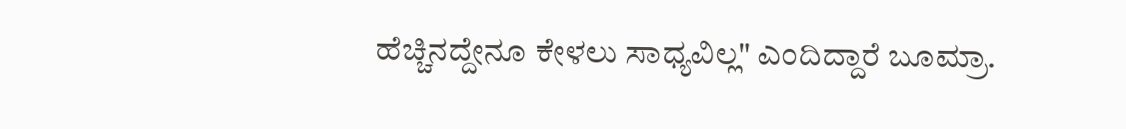ಹೆಚ್ಚಿನದ್ದೇನೂ ಕೇಳಲು ಸಾಧ್ಯವಿಲ್ಲ" ಎಂದಿದ್ದಾರೆ ಬೂಮ್ರಾ.